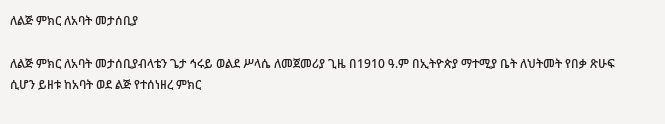ለልጅ ምክር ለአባት መታሰቢያ

ለልጅ ምክር ለአባት መታሰቢያብላቴን ጌታ ኅሩይ ወልደ ሥላሴ ለመጀመሪያ ጊዜ በ1910 ዓ.ም በኢትዮጵያ ማተሚያ ቤት ለህትመት የበቃ ጽሁፍ ሲሆን ይዘቱ ከአባት ወደ ልጅ የተሰነዘረ ምክር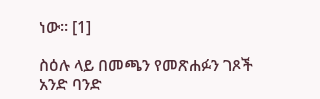ነው። [1]

ስዕሉ ላይ በመጫን የመጽሐፉን ገጾች አንድ ባንድ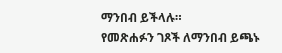ማንበብ ይችላሉ።
የመጽሐፉን ገጾች ለማንበብ ይጫኑ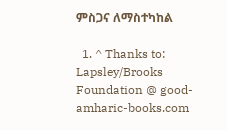ምስጋና ለማስተካከል

  1. ^ Thanks to: Lapsley/Brooks Foundation @ good-amharic-books.com